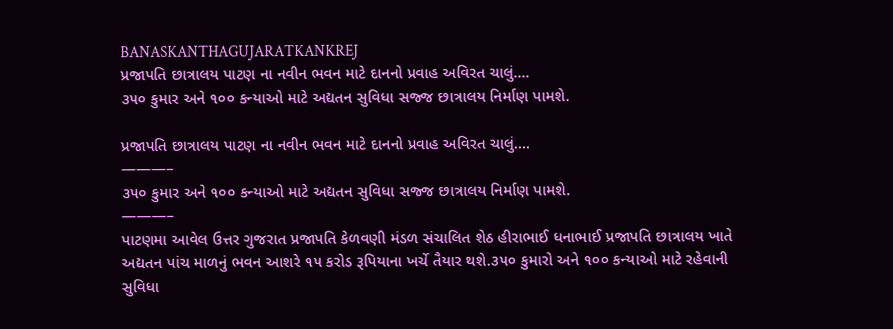BANASKANTHAGUJARATKANKREJ
પ્રજાપતિ છાત્રાલય પાટણ ના નવીન ભવન માટે દાનનો પ્રવાહ અવિરત ચાલું….
૩૫૦ કુમાર અને ૧૦૦ કન્યાઓ માટે અદ્યતન સુવિધા સજ્જ છાત્રાલય નિર્માણ પામશે.

પ્રજાપતિ છાત્રાલય પાટણ ના નવીન ભવન માટે દાનનો પ્રવાહ અવિરત ચાલું….
———–
૩૫૦ કુમાર અને ૧૦૦ કન્યાઓ માટે અદ્યતન સુવિધા સજ્જ છાત્રાલય નિર્માણ પામશે.
———–
પાટણમા આવેલ ઉત્તર ગુજરાત પ્રજાપતિ કેળવણી મંડળ સંચાલિત શેઠ હીરાભાઈ ધનાભાઈ પ્રજાપતિ છાત્રાલય ખાતે અદ્યતન પાંચ માળનું ભવન આશરે ૧૫ કરોડ રૂપિયાના ખર્ચે તૈયાર થશે.૩૫૦ કુમારો અને ૧૦૦ કન્યાઓ માટે રહેવાની સુવિધા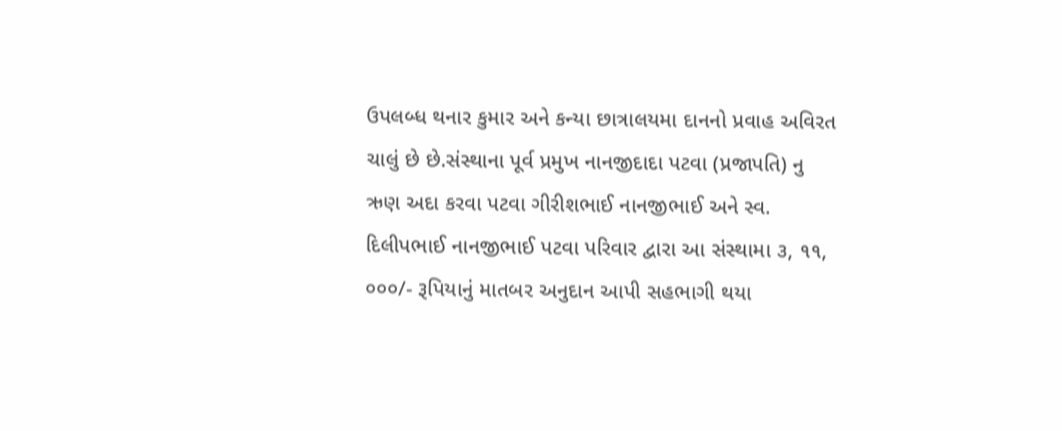ઉપલબ્ધ થનાર કુમાર અને કન્યા છાત્રાલયમા દાનનો પ્રવાહ અવિરત ચાલું છે છે.સંસ્થાના પૂર્વ પ્રમુખ નાનજીદાદા પટવા (પ્રજાપતિ) નુ ઋણ અદા કરવા પટવા ગીરીશભાઈ નાનજીભાઈ અને સ્વ. દિલીપભાઈ નાનજીભાઈ પટવા પરિવાર દ્વારા આ સંસ્થામા ૩, ૧૧, ૦૦૦/- રૂપિયાનું માતબર અનુદાન આપી સહભાગી થયા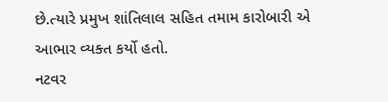છે.ત્યારે પ્રમુખ શાંતિલાલ સહિત તમામ કારોબારી એ આભાર વ્યક્ત કર્યો હતો.
નટવર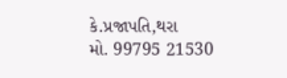કે.પ્રજાપતિ,થરા
મો. 99795 21530